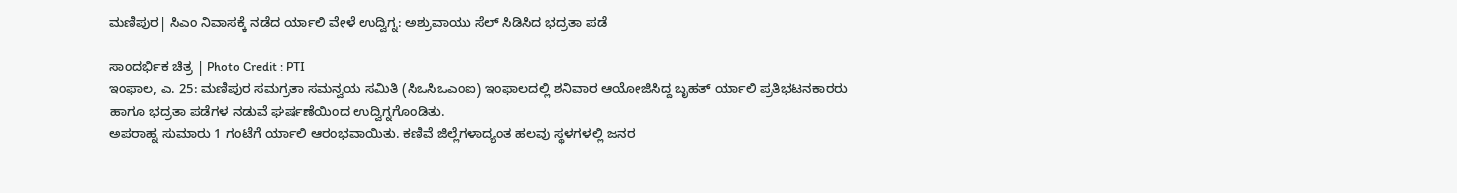ಮಣಿಪುರ| ಸಿಎಂ ನಿವಾಸಕ್ಕೆ ನಡೆದ ರ್ಯಾಲಿ ವೇಳೆ ಉದ್ವಿಗ್ನ: ಅಶ್ರುವಾಯು ಸೆಲ್ ಸಿಡಿಸಿದ ಭದ್ರತಾ ಪಡೆ

ಸಾಂದರ್ಭಿಕ ಚಿತ್ರ | Photo Credit : PTI
ಇಂಫಾಲ, ಎ. 25: ಮಣಿಪುರ ಸಮಗ್ರತಾ ಸಮನ್ವಯ ಸಮಿತಿ (ಸಿಒಸಿಒಎಂಐ) ಇಂಫಾಲದಲ್ಲಿ ಶನಿವಾರ ಆಯೋಜಿಸಿದ್ದ ಬೃಹತ್ ರ್ಯಾಲಿ ಪ್ರತಿಭಟನಕಾರರು ಹಾಗೂ ಭದ್ರತಾ ಪಡೆಗಳ ನಡುವೆ ಘರ್ಷಣೆಯಿಂದ ಉದ್ವಿಗ್ನಗೊಂಡಿತು.
ಅಪರಾಹ್ನ ಸುಮಾರು 1 ಗಂಟೆಗೆ ರ್ಯಾಲಿ ಆರಂಭವಾಯಿತು. ಕಣಿವೆ ಜಿಲ್ಲೆಗಳಾದ್ಯಂತ ಹಲವು ಸ್ಥಳಗಳಲ್ಲಿ ಜನರ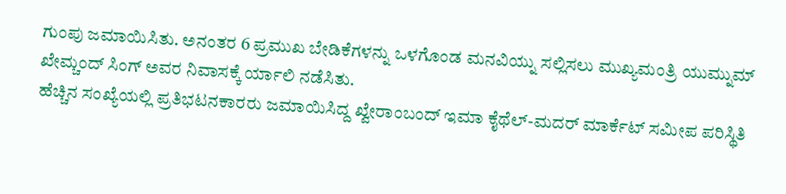ಗುಂಪು ಜಮಾಯಿಸಿತು. ಅನಂತರ 6 ಪ್ರಮುಖ ಬೇಡಿಕೆಗಳನ್ನು ಒಳಗೊಂಡ ಮನವಿಯ್ನು ಸಲ್ಲಿಸಲು ಮುಖ್ಯಮಂತ್ರಿ ಯುಮ್ನುಮ್ ಖೇಮ್ಚಂದ್ ಸಿಂಗ್ ಅವರ ನಿವಾಸಕ್ಕೆ ರ್ಯಾಲಿ ನಡೆಸಿತು.
ಹೆಚ್ಚಿನ ಸಂಖ್ಯೆಯಲ್ಲಿ ಪ್ರತಿಭಟನಕಾರರು ಜಮಾಯಿಸಿದ್ದ ಖ್ವೇರಾಂಬಂದ್ ಇಮಾ ಕೈಥೆಲ್-ಮದರ್ ಮಾರ್ಕೆಟ್ ಸಮೀಪ ಪರಿಸ್ಥಿತಿ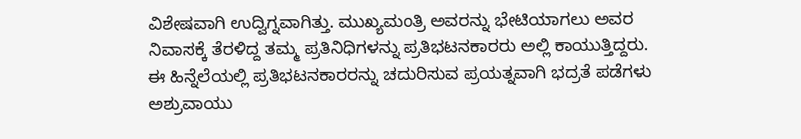ವಿಶೇಷವಾಗಿ ಉದ್ವಿಗ್ನವಾಗಿತ್ತು. ಮುಖ್ಯಮಂತ್ರಿ ಅವರನ್ನು ಭೇಟಿಯಾಗಲು ಅವರ ನಿವಾಸಕ್ಕೆ ತೆರಳಿದ್ದ ತಮ್ಮ ಪ್ರತಿನಿಧಿಗಳನ್ನು ಪ್ರತಿಭಟನಕಾರರು ಅಲ್ಲಿ ಕಾಯುತ್ತಿದ್ದರು. ಈ ಹಿನ್ನೆಲೆಯಲ್ಲಿ ಪ್ರತಿಭಟನಕಾರರನ್ನು ಚದುರಿಸುವ ಪ್ರಯತ್ನವಾಗಿ ಭದ್ರತೆ ಪಡೆಗಳು ಅಶ್ರುವಾಯು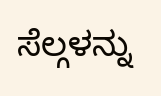ಸೆಲ್ಗಳನ್ನು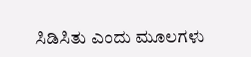ಸಿಡಿಸಿತು ಎಂದು ಮೂಲಗಳು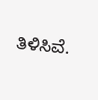ತಿಳಿಸಿವೆ.